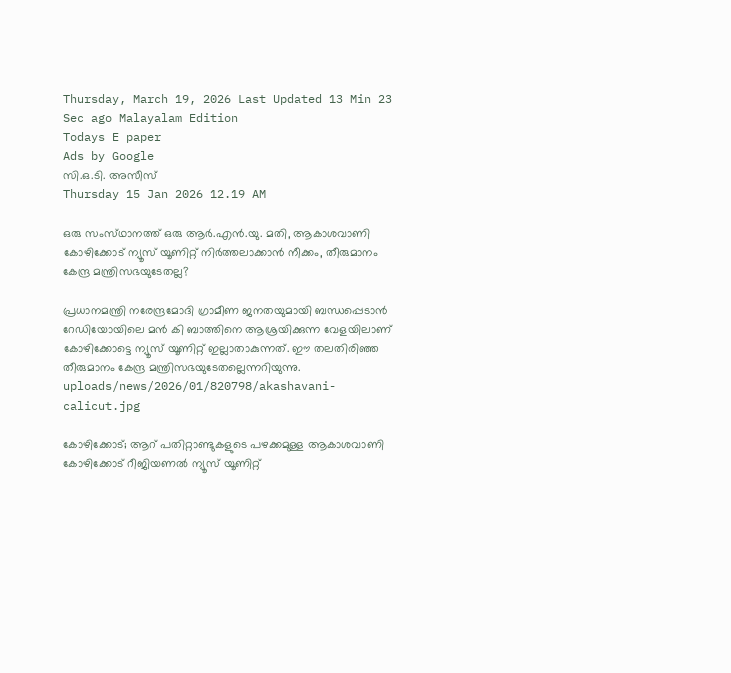Thursday, March 19, 2026 Last Updated 13 Min 23 Sec ago Malayalam Edition
Todays E paper
Ads by Google
സി.ഒ.ടി. അസീസ്‌
Thursday 15 Jan 2026 12.19 AM

ഒരു സംസ്‌ഥാനത്ത്‌ ഒരു ആര്‍.എന്‍.യു. മതി, ആകാശവാണി കോഴിക്കോട്‌ ന്യൂസ്‌ യൂണിറ്റ്‌ നിര്‍ത്തലാക്കാന്‍ നീക്കം, തീരുമാനം കേന്ദ്ര മന്ത്രിസഭയുടേതല്ല?

പ്രധാനമന്ത്രി നരേന്ദ്രമോദി ഗ്രാമീണ ജനതയുമായി ബന്ധപ്പെടാന്‍ റേഡിയോയിലെ മന്‍ കി ബാത്തിനെ ആശ്രയിക്കുന്ന വേളയിലാണ്‌ കോഴിക്കോട്ടെ ന്യൂസ്‌ യൂണിറ്റ്‌ ഇല്ലാതാകുന്നത്‌. ഈ തലതിരിഞ്ഞ തീരുമാനം കേന്ദ്ര മന്ത്രിസഭയുടേതല്ലെന്നറിയുന്നു.
uploads/news/2026/01/820798/akashavani-calicut.jpg

കോഴിക്കോട്‌; ആറ്‌ പതിറ്റാണ്ടുകളുടെ പഴക്കമുള്ള ആകാശവാണി കോഴിക്കോട്‌ റീജിയണല്‍ ന്യൂസ്‌ യൂണിറ്റ്‌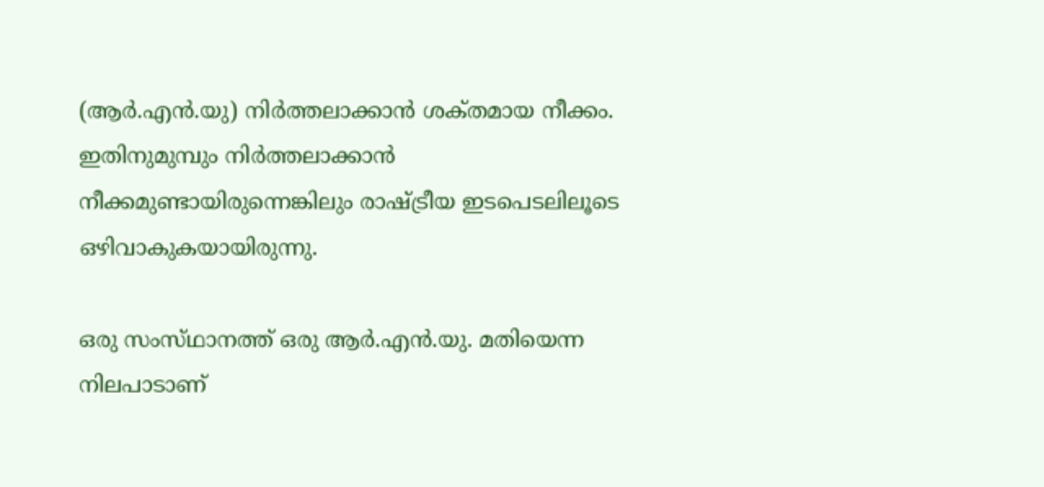(ആര്‍.എന്‍.യു) നിര്‍ത്തലാക്കാന്‍ ശക്‌തമായ നീക്കം. ഇതിനുമുമ്പും നിര്‍ത്തലാക്കാന്‍ നീക്കമുണ്ടായിരുന്നെങ്കിലും രാഷ്‌ട്രീയ ഇടപെടലിലൂടെ ഒഴിവാകുകയായിരുന്നു.

ഒരു സംസ്‌ഥാനത്ത്‌ ഒരു ആര്‍.എന്‍.യു. മതിയെന്ന നിലപാടാണ്‌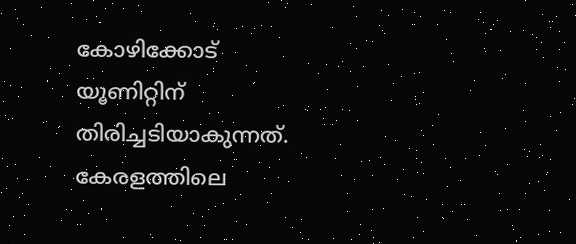കോഴിക്കോട്‌ യൂണിറ്റിന്‌ തിരിച്ചടിയാകുന്നത്‌. കേരളത്തിലെ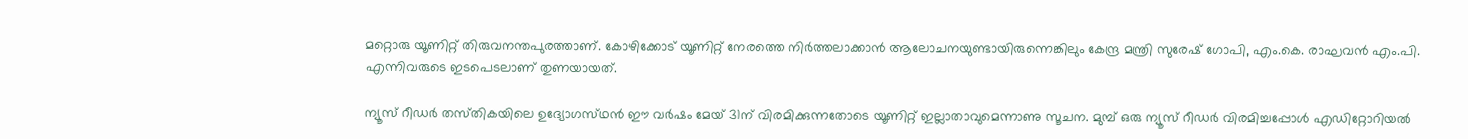മറ്റൊരു യൂണിറ്റ്‌ തിരുവനന്തപുരത്താണ്‌. കോഴിക്കോട്‌ യൂണിറ്റ്‌ നേരത്തെ നിര്‍ത്തലാക്കാന്‍ ആലോചനയുണ്ടായിരുന്നെങ്കിലും കേന്ദ്ര മന്ത്രി സുരേഷ്‌ ഗോപി, എം.കെ. രാഘവന്‍ എം.പി. എന്നിവരുടെ ഇടപെടലാണ്‌ തുണയായത്‌.

ന്യൂസ്‌ റീഡര്‍ തസ്‌തികയിലെ ഉദ്യോഗസ്‌ഥന്‍ ഈ വര്‍ഷം മേയ്‌ 31ന്‌ വിരമിക്കുന്നതോടെ യൂണിറ്റ്‌ ഇല്ലാതാവുമെന്നാണു സൂചന. മുമ്പ്‌ ഒരു ന്യൂസ്‌ റീഡര്‍ വിരമിച്ചപ്പോള്‍ എഡിറ്റോറിയല്‍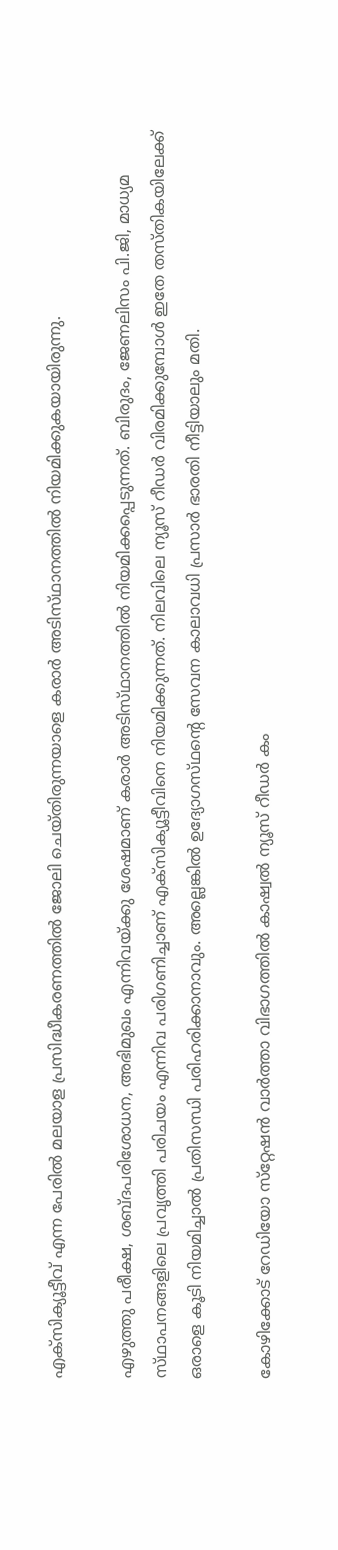എക്‌സിക്യൂട്ടീവ്‌ എന്ന പേരില്‍ മലയാള പ്രസിദ്ധീകരണത്തില്‍ ജോലി ചെയ്‌തിരുന്നയാളെ കരാര്‍ അടിസ്‌ഥാനത്തില്‍ നിയമിക്കുകയായിരുന്നു.

എഴുത്തു പരീക്ഷ, ശബ്‌ദപരിശോധന, അഭിമുഖം എന്നിവയ്‌ക്കു ശേഷമാണ്‌ കരാര്‍ അടിസ്‌ഥാനത്തില്‍ നിയമിക്കപ്പെടുന്നത്‌. ബിരുദം, ജേണലിസം പി.ജി, മാധ്യമ സ്‌ഥാപനങ്ങളിലെ പ്രവൃത്തി പരിചയം എന്നിവ പരിഗണിച്ചാണ്‌ എക്‌സിക്യൂട്ടീവിനെ നിയമിക്കുന്നത്‌. നിലവിലെ ന്യൂസ്‌ റീഡര്‍ വിരമിക്കുമ്പോള്‍ ഇതേ തസ്‌തികയിലേക്ക്‌ ഒരാളെ കൂടി നിയമിച്ചാല്‍ പ്രതിസന്ധി പരിഹരിക്കാനാവും. അല്ലെങ്കില്‍ ഉദ്യോഗസ്‌ഥന്റെ സേവന കാലാവധി പ്രസാര്‍ ഭാരതി നീട്ടിയാലും മതി.

കോഴിക്കോട്‌ റേഡിയോ സ്‌റ്റേഷന്‍ വാര്‍ത്താ വിഭാഗത്തില്‍ കാഷ്വല്‍ ന്യൂസ്‌ റീഡര്‍ കം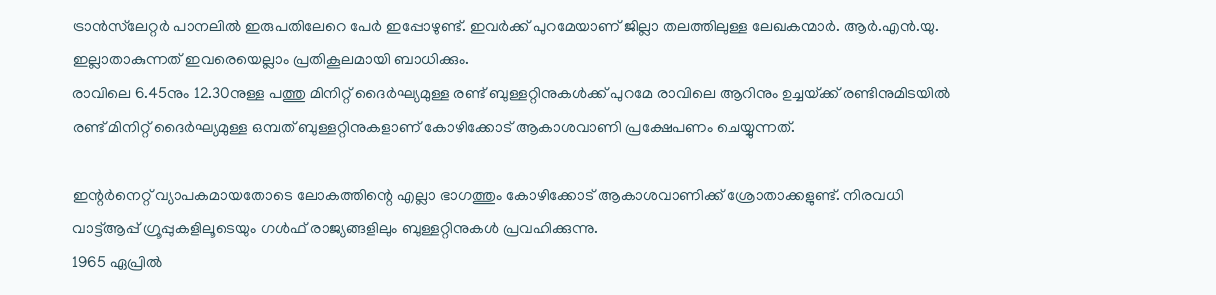ട്രാന്‍സ്‌ലേറ്റര്‍ പാനലില്‍ ഇരുപതിലേറെ പേര്‍ ഇപ്പോഴുണ്ട്‌. ഇവര്‍ക്ക്‌ പുറമേയാണ്‌ ജില്ലാ തലത്തിലുള്ള ലേഖകന്മാര്‍. ആര്‍.എന്‍.യു. ഇല്ലാതാകുന്നത്‌ ഇവരെയെല്ലാം പ്രതികൂലമായി ബാധിക്കും.
രാവിലെ 6.45നും 12.30നുള്ള പത്തു മിനിറ്റ്‌ ദൈര്‍ഘ്യമുള്ള രണ്ട്‌ ബുള്ളറ്റിനുകള്‍ക്ക്‌ പുറമേ രാവിലെ ആറിനും ഉച്ചയ്‌ക്ക് രണ്ടിനുമിടയില്‍ രണ്ട്‌ മിനിറ്റ്‌ ദൈര്‍ഘ്യമുള്ള ഒമ്പത്‌ ബുള്ളറ്റിനുകളാണ്‌ കോഴിക്കോട്‌ ആകാശവാണി പ്രക്ഷേപണം ചെയ്യുന്നത്‌.

ഇന്റര്‍നെറ്റ്‌ വ്യാപകമായതോടെ ലോകത്തിന്റെ എല്ലാ ഭാഗത്തും കോഴിക്കോട്‌ ആകാശവാണിക്ക്‌ ശ്രോതാക്കളുണ്ട്‌. നിരവധി വാട്ട്‌ആപ്പ്‌ ഗ്രൂപ്പുകളിലൂടെയും ഗള്‍ഫ്‌ രാജ്യങ്ങളിലും ബുള്ളറ്റിനുകള്‍ പ്രവഹിക്കുന്നു.
1965 ഏപ്രില്‍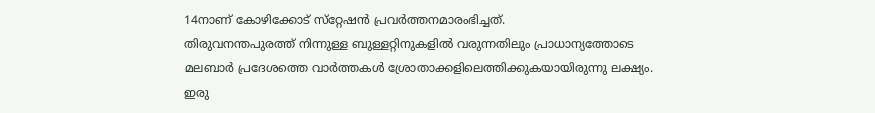14നാണ്‌ കോഴിക്കോട്‌ സ്‌റ്റേഷന്‍ പ്രവര്‍ത്തനമാരംഭിച്ചത്‌.
തിരുവനന്തപുരത്ത്‌ നിന്നുള്ള ബുള്ളറ്റിനുകളില്‍ വരുന്നതിലും പ്രാധാന്യത്തോടെ മലബാര്‍ പ്രദേശത്തെ വാര്‍ത്തകള്‍ ശ്രോതാക്കളിലെത്തിക്കുകയായിരുന്നു ലക്ഷ്യം. ഇരു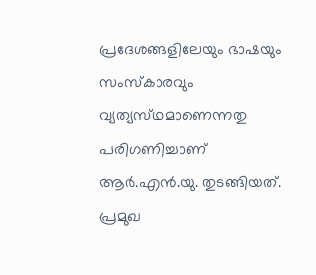പ്രദേശങ്ങളിലേയും ഭാഷയും സംസ്‌കാരവും വ്യത്യസ്‌ഥമാണെന്നതു പരിഗണിച്ചാണ്‌ ആര്‍.എന്‍.യു. തുടങ്ങിയത്‌.
പ്രമുഖ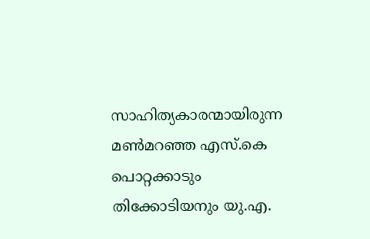സാഹിത്യകാരന്മായിരുന്ന മണ്‍മറഞ്ഞ എസ്‌.കെ പൊറ്റക്കാടും തിക്കോടിയനും യു.എ.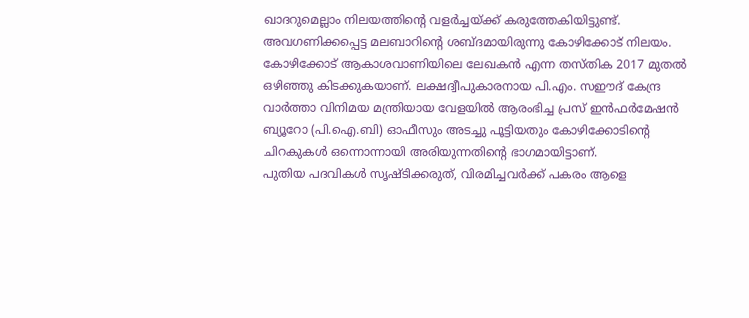ഖാദറുമെല്ലാം നിലയത്തിന്റെ വളര്‍ച്ചയ്‌ക്ക് കരുത്തേകിയിട്ടുണ്ട്‌. അവഗണിക്കപ്പെട്ട മലബാറിന്റെ ശബ്‌ദമായിരുന്നു കോഴിക്കോട്‌ നിലയം.
കോഴിക്കോട്‌ ആകാശവാണിയിലെ ലേഖകന്‍ എന്ന തസ്‌തിക 2017 മുതല്‍ ഒഴിഞ്ഞു കിടക്കുകയാണ്‌. ലക്ഷദ്വീപുകാരനായ പി.എം. സഈദ്‌ കേന്ദ്ര വാര്‍ത്താ വിനിമയ മന്ത്രിയായ വേളയില്‍ ആരംഭിച്ച പ്രസ്‌ ഇന്‍ഫര്‍മേഷന്‍ ബ്യൂറോ (പി.ഐ.ബി) ഓഫീസും അടച്ചു പൂട്ടിയതും കോഴിക്കോടിന്റെ ചിറകുകള്‍ ഒന്നൊന്നായി അരിയുന്നതിന്റെ ഭാഗമായിട്ടാണ്‌.
പുതിയ പദവികള്‍ സൃഷ്‌ടിക്കരുത്‌, വിരമിച്ചവര്‍ക്ക്‌ പകരം ആളെ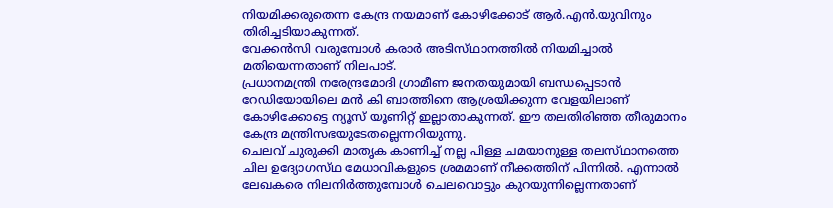നിയമിക്കരുതെന്ന കേന്ദ്ര നയമാണ്‌ കോഴിക്കോട്‌ ആര്‍.എന്‍.യുവിനും തിരിച്ചടിയാകുന്നത്‌.
വേക്കന്‍സി വരുമ്പോള്‍ കരാര്‍ അടിസ്‌ഥാനത്തില്‍ നിയമിച്ചാല്‍ മതിയെന്നതാണ്‌ നിലപാട്‌.
പ്രധാനമന്ത്രി നരേന്ദ്രമോദി ഗ്രാമീണ ജനതയുമായി ബന്ധപ്പെടാന്‍ റേഡിയോയിലെ മന്‍ കി ബാത്തിനെ ആശ്രയിക്കുന്ന വേളയിലാണ്‌ കോഴിക്കോട്ടെ ന്യൂസ്‌ യൂണിറ്റ്‌ ഇല്ലാതാകുന്നത്‌. ഈ തലതിരിഞ്ഞ തീരുമാനം കേന്ദ്ര മന്ത്രിസഭയുടേതല്ലെന്നറിയുന്നു.
ചെലവ്‌ ചുരുക്കി മാതൃക കാണിച്ച്‌ നല്ല പിള്ള ചമയാനുള്ള തലസ്‌ഥാനത്തെ ചില ഉദ്യോഗസ്‌ഥ മേധാവികളുടെ ശ്രമമാണ്‌ നീക്കത്തിന്‌ പിന്നില്‍. എന്നാല്‍ ലേഖകരെ നിലനിര്‍ത്തുമ്പോള്‍ ചെലവൊട്ടും കുറയുന്നില്ലെന്നതാണ്‌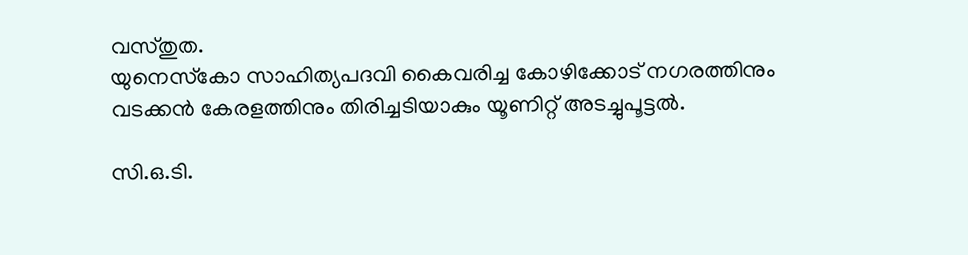വസ്‌തുത.
യുനെസ്‌കോ സാഹിത്യപദവി കൈവരിച്ച കോഴിക്കോട്‌ നഗരത്തിനും വടക്കന്‍ കേരളത്തിനും തിരിച്ചടിയാകും യൂണിറ്റ്‌ അടച്ചുപൂട്ടല്‍.

സി.ഒ.ടി.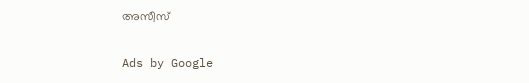അസീസ്‌

Ads by Google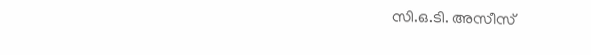സി.ഒ.ടി. അസീസ്‌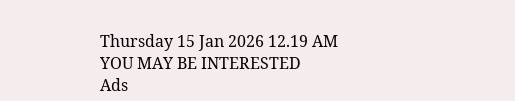Thursday 15 Jan 2026 12.19 AM
YOU MAY BE INTERESTED
Ads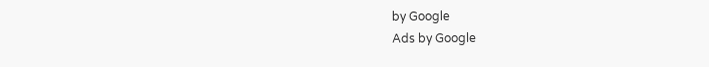by Google
Ads by Google